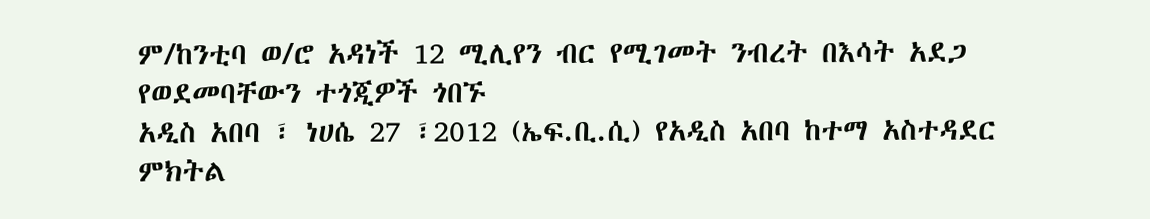ም/ከንቲባ ወ/ሮ አዳነች 12 ሚሊየን ብር የሚገመት ንብረት በእሳት አደጋ የወደመባቸውን ተጎጂዎች ጎበኙ
አዲስ አበባ ፣ ነሀሴ 27 ፣2012 (ኤፍ.ቢ.ሲ) የአዲስ አበባ ከተማ አስተዳደር ምክትል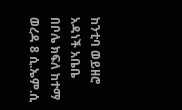ከንቲባ ወይዘሮ አዳነች አቤቤ በቦሌ ክፍለ ከተማ ወረዳ 8 ሲ.ኤም.ሲ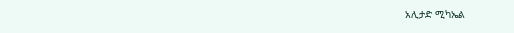አሊታድ ሚካኤል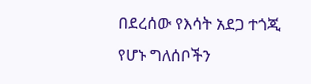በደረሰው የእሳት አደጋ ተጎጂ የሆኑ ግለሰቦችን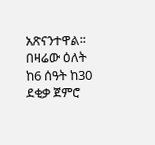አጽናንተዋል፡፡
በዛሬው ዕለት ከ6 ሰዓት ከ30 ደቂቃ ጀምሮ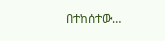በተከሰተው…